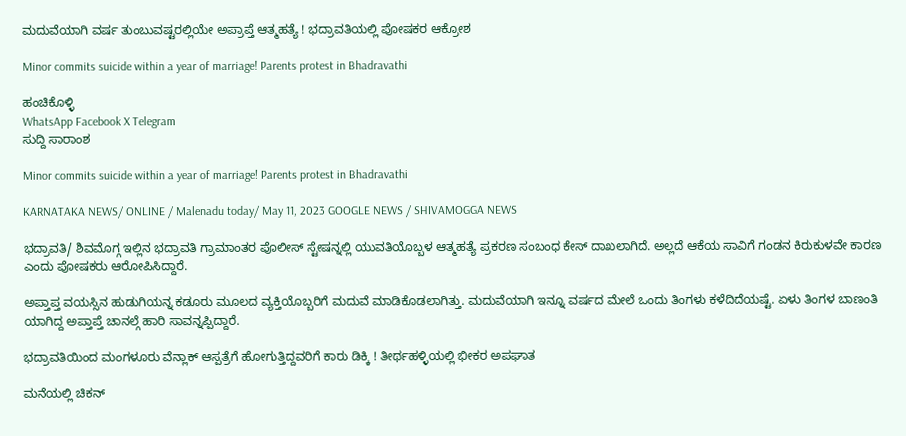ಮದುವೆಯಾಗಿ ವರ್ಷ ತುಂಬುವಷ್ಟರಲ್ಲಿಯೇ ಅಪ್ರಾಪ್ತೆ ಆತ್ಮಹತ್ಯೆ ! ಭದ್ರಾವತಿಯಲ್ಲಿ ಪೋಷಕರ ಆಕ್ರೋಶ

Minor commits suicide within a year of marriage! Parents protest in Bhadravathi

ಹಂಚಿಕೊಳ್ಳಿ
WhatsApp Facebook X Telegram
ಸುದ್ದಿ ಸಾರಾಂಶ

Minor commits suicide within a year of marriage! Parents protest in Bhadravathi

KARNATAKA NEWS/ ONLINE / Malenadu today/ May 11, 2023 GOOGLE NEWS / SHIVAMOGGA NEWS

ಭದ್ರಾವತಿ/ ಶಿವಮೊಗ್ಗ ಇಲ್ಲಿನ ಭದ್ರಾವತಿ ಗ್ರಾಮಾಂತರ ಪೊಲೀಸ್ ಸ್ಟೇಷನ್ನಲ್ಲಿ ಯುವತಿಯೊಬ್ಬಳ ಆತ್ಮಹತ್ಯೆ ಪ್ರಕರಣ ಸಂಬಂಧ ಕೇಸ್ ದಾಖಲಾಗಿದೆ. ಅಲ್ಲದೆ ಆಕೆಯ ಸಾವಿಗೆ ಗಂಡನ ಕಿರುಕುಳವೇ ಕಾರಣ ಎಂದು ಪೋಷಕರು ಆರೋಪಿಸಿದ್ದಾರೆ.

ಅಪ್ತಾಪ್ತ ವಯಸ್ಸಿನ ಹುಡುಗಿಯನ್ನ ಕಡೂರು ಮೂಲದ ವ್ಯಕ್ತಿಯೊಬ್ಬರಿಗೆ ಮದುವೆ ಮಾಡಿಕೊಡಲಾಗಿತ್ತು. ಮದುವೆಯಾಗಿ ಇನ್ನೂ ವರ್ಷದ ಮೇಲೆ ಒಂದು ತಿಂಗಳು ಕಳೆದಿದೆಯಷ್ಟೆ. ಏಳು ತಿಂಗಳ ಬಾಣಂತಿ ಯಾಗಿದ್ದ ಅಪ್ತಾಪ್ತೆ ಚಾನಲ್ಗೆ ಹಾರಿ ಸಾವನ್ನಪ್ಪಿದ್ದಾರೆ.

ಭದ್ರಾವತಿಯಿಂದ ಮಂಗಳೂರು ವೆನ್ಲಾಕ್ ಆಸ್ಪತ್ರೆಗೆ ಹೋಗುತ್ತಿದ್ದವರಿಗೆ ಕಾರು ಡಿಕ್ಕಿ ! ತೀರ್ಥಹಳ್ಳಿಯಲ್ಲಿ ಭೀಕರ ಅಪಘಾತ

ಮನೆಯಲ್ಲಿ ಚಿಕನ್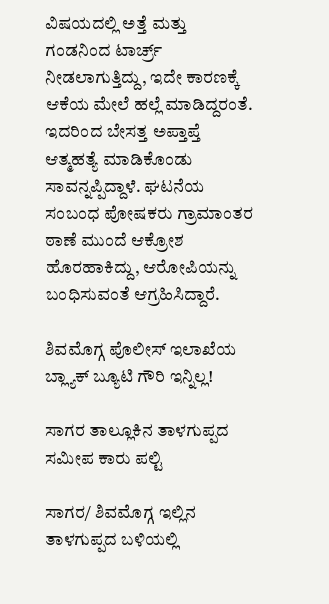ವಿಷಯದಲ್ಲಿ ಅತ್ತೆ ಮತ್ತು ಗಂಡನಿಂದ ಟಾರ್ಚ್ರ್ ನೀಡಲಾಗುತ್ತಿದ್ದು, ಇದೇ ಕಾರಣಕ್ಕೆ ಆಕೆಯ ಮೇಲೆ ಹಲ್ಲೆ ಮಾಡಿದ್ದರಂತೆ. ಇದರಿಂದ ಬೇಸತ್ತ ಅಪ್ತಾಪ್ತೆ ಆತ್ಮಹತ್ಯೆ ಮಾಡಿಕೊಂಡು ಸಾವನ್ನಪ್ಪಿದ್ದಾಳೆ. ಘಟನೆಯ ಸಂಬಂಧ ಪೋಷಕರು ಗ್ರಾಮಾಂತರ ಠಾಣೆ ಮುಂದೆ ಆಕ್ರೋಶ ಹೊರಹಾಕಿದ್ದು, ಆರೋಪಿಯನ್ನು ಬಂಧಿಸುವಂತೆ ಆಗ್ರಹಿಸಿದ್ದಾರೆ.

ಶಿವಮೊಗ್ಗ ಪೊಲೀಸ್ ಇಲಾಖೆಯ ಬ್ಲ್ಯಾಕ್ ಬ್ಯೂಟಿ ಗೌರಿ ಇನ್ನಿಲ್ಲ!

ಸಾಗರ ತಾಲ್ಲೂಕಿನ ತಾಳಗುಪ್ಪದ ಸಮೀಪ ಕಾರು ಪಲ್ಟಿ

ಸಾಗರ/ ಶಿವಮೊಗ್ಗ ಇಲ್ಲಿನ ತಾಳಗುಪ್ಪದ ಬಳಿಯಲ್ಲಿ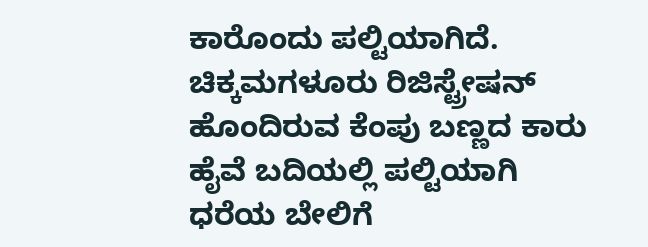ಕಾರೊಂದು ಪಲ್ಟಿಯಾಗಿದೆ. ಚಿಕ್ಕಮಗಳೂರು ರಿಜಿಸ್ಟ್ರೇಷನ್ ಹೊಂದಿರುವ ಕೆಂಪು ಬಣ್ಣದ ಕಾರು ಹೈವೆ ಬದಿಯಲ್ಲಿ ಪಲ್ಟಿಯಾಗಿ ಧರೆಯ ಬೇಲಿಗೆ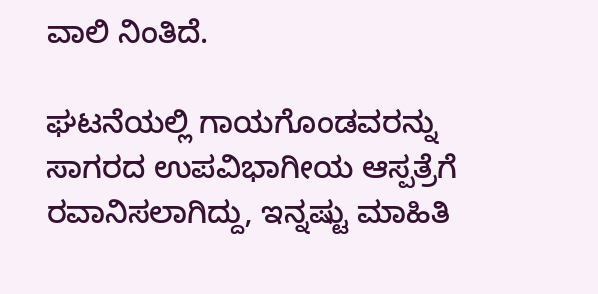ವಾಲಿ ನಿಂತಿದೆ.

ಘಟನೆಯಲ್ಲಿ ಗಾಯಗೊಂಡವರನ್ನು ಸಾಗರದ ಉಪವಿಭಾಗೀಯ ಆಸ್ಪತ್ರೆಗೆ ರವಾನಿಸಲಾಗಿದ್ದು, ಇನ್ನಷ್ಟು ಮಾಹಿತಿ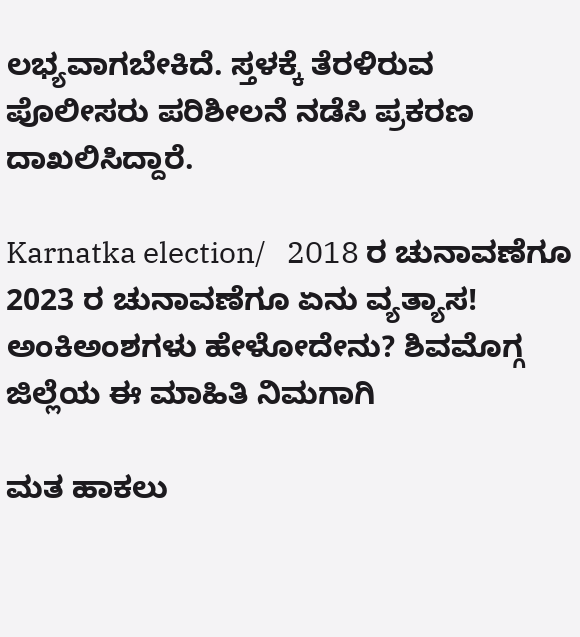ಲಭ್ಯವಾಗಬೇಕಿದೆ. ಸ್ತಳಕ್ಕೆ ತೆರಳಿರುವ  ಪೊಲೀಸರು ಪರಿಶೀಲನೆ ನಡೆಸಿ ಪ್ರಕರಣ ದಾಖಲಿಸಿದ್ದಾರೆ.

Karnatka election/   2018 ರ ಚುನಾವಣೆಗೂ 2023 ರ ಚುನಾವಣೆಗೂ ಏನು ವ್ಯತ್ಯಾಸ! ಅಂಕಿಅಂಶಗಳು ಹೇಳೋದೇನು? ಶಿವಮೊಗ್ಗ ಜಿಲ್ಲೆಯ ಈ ಮಾಹಿತಿ ನಿಮಗಾಗಿ

ಮತ ಹಾಕಲು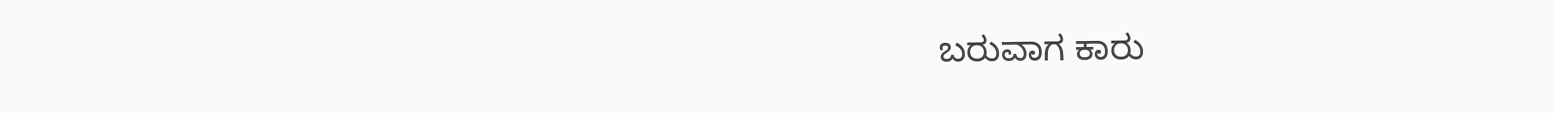ಬರುವಾಗ ಕಾರು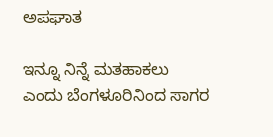ಅಪಘಾತ

ಇನ್ನೂ ನಿನ್ನೆ ಮತಹಾಕಲು ಎಂದು ಬೆಂಗಳೂರಿನಿಂದ ಸಾಗರ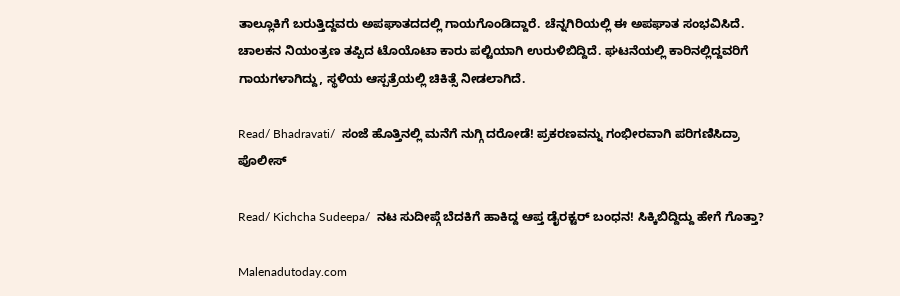ತಾಲ್ಲೂಕಿಗೆ ಬರುತ್ತಿದ್ದವರು ಅಪಘಾತದದಲ್ಲಿ ಗಾಯಗೊಂಡಿದ್ದಾರೆ. ಚೆನ್ನಗಿರಿಯಲ್ಲಿ ಈ ಅಪಘಾತ ಸಂಭವಿಸಿದೆ. ಚಾಲಕನ ನಿಯಂತ್ರಣ ತಪ್ಪಿದ ಟೊಯೊಟಾ ಕಾರು ಪಲ್ಟಿಯಾಗಿ ಉರುಳಿಬಿದ್ದಿದೆ. ಘಟನೆಯಲ್ಲಿ ಕಾರಿನಲ್ಲಿದ್ದವರಿಗೆ ಗಾಯಗಳಾಗಿದ್ದು, ಸ್ಥಳಿಯ ಆಸ್ಪತ್ರೆಯಲ್ಲಿ ಚಿಕಿತ್ಸೆ ನೀಡಲಾಗಿದೆ.

Read/ Bhadravati/  ಸಂಜೆ ಹೊತ್ತಿನಲ್ಲಿ ಮನೆಗೆ ನುಗ್ಗಿ ದರೋಡೆ! ಪ್ರಕರಣವನ್ನು ಗಂಭೀರವಾಗಿ ಪರಿಗಣಿಸಿದ್ರಾ ಪೊಲೀಸ್

Read/ Kichcha Sudeepa/  ನಟ ಸುದೀಪ್ಗೆ ಬೆದಕಿಗೆ ಹಾಕಿದ್ದ ಆಪ್ತ ಡೈರಕ್ಟರ್ ಬಂಧನ! ಸಿಕ್ಕಿಬಿದ್ದಿದ್ದು ಹೇಗೆ ಗೊತ್ತಾ?

Malenadutoday.com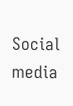Social media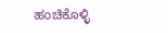ಹಂಚಿಕೊಳ್ಳಿ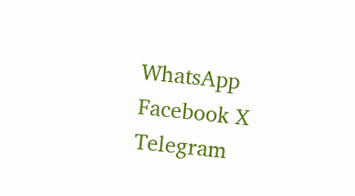WhatsApp Facebook X Telegram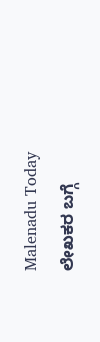Malenadu Today
ಲೇಖಕರ ಬಗ್ಗೆ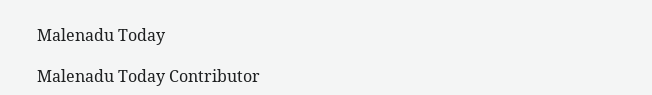Malenadu Today

Malenadu Today Contributor